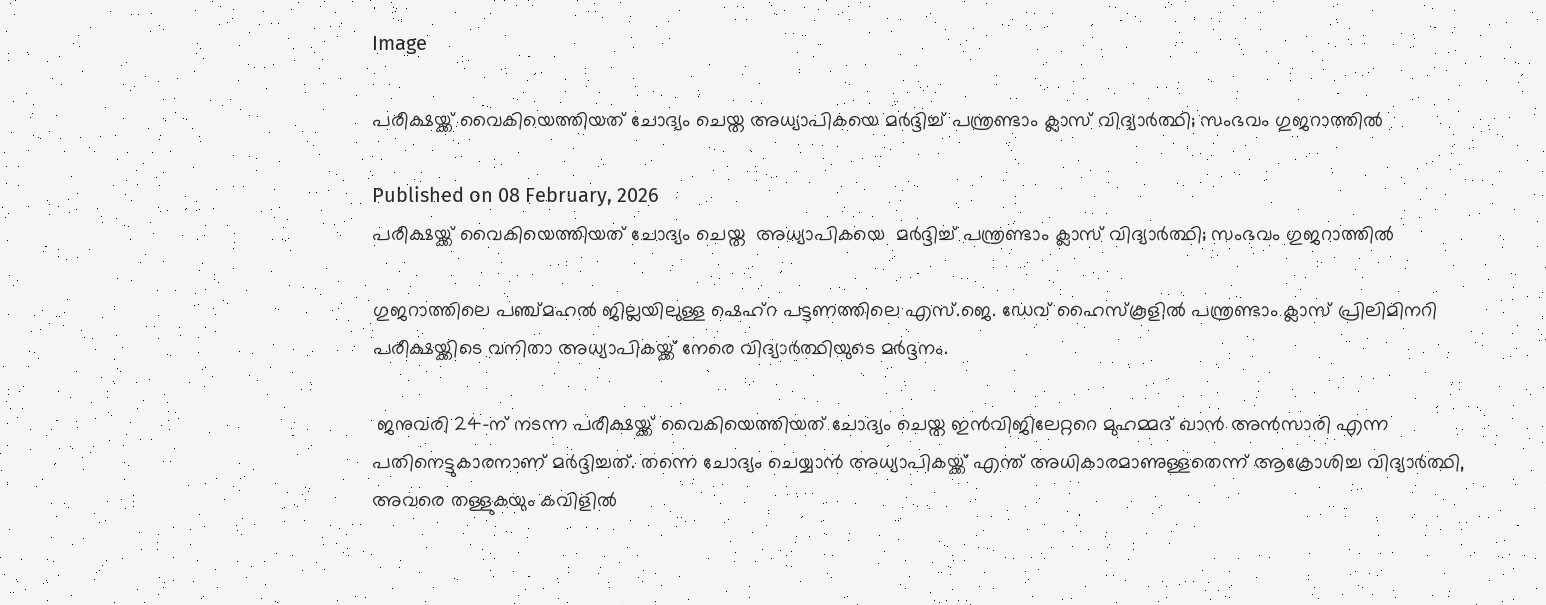Image

പരീക്ഷയ്ക്ക് വൈകിയെത്തിയത് ചോദ്യം ചെയ്ത അധ്യാപികയെ മർദ്ദിച്ച് പന്ത്രണ്ടാം ക്ലാസ് വിദ്യാർത്ഥി; സംഭവം ഗുജറാത്തിൽ

Published on 08 February, 2026
പരീക്ഷയ്ക്ക് വൈകിയെത്തിയത് ചോദ്യം ചെയ്ത  അധ്യാപികയെ  മർദ്ദിച്ച് പന്ത്രണ്ടാം ക്ലാസ് വിദ്യാർത്ഥി; സംഭവം ഗുജറാത്തിൽ

ഗുജറാത്തിലെ പഞ്ച്മഹൽ ജില്ലയിലുള്ള ഷെഹ്‌റ പട്ടണത്തിലെ എസ്.ജെ. ഡേവ് ഹൈസ്‌കൂളിൽ പന്ത്രണ്ടാം ക്ലാസ് പ്രിലിമിനറി പരീക്ഷയ്ക്കിടെ വനിതാ അധ്യാപികയ്ക്ക് നേരെ വിദ്യാർത്ഥിയുടെ മർദ്ദനം.

 ജനുവരി 24-ന് നടന്ന പരീക്ഷയ്ക്ക് വൈകിയെത്തിയത് ചോദ്യം ചെയ്ത ഇൻവിജിലേറ്ററെ മുഹമ്മദ് ഖാൻ അൻസാരി എന്ന പതിനെട്ടുകാരനാണ് മർദ്ദിച്ചത്. തന്നെ ചോദ്യം ചെയ്യാൻ അധ്യാപികയ്ക്ക് എന്ത് അധികാരമാണുള്ളതെന്ന് ആക്രോശിച്ച വിദ്യാർത്ഥി, അവരെ തള്ളുകയും കവിളിൽ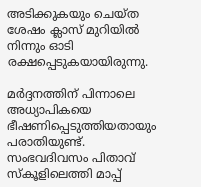അടിക്കുകയും ചെയ്ത ശേഷം ക്ലാസ് മുറിയിൽ നിന്നും ഓടി രക്ഷപ്പെടുകയായിരുന്നു.

മർദ്ദനത്തിന് പിന്നാലെ അധ്യാപികയെ ഭീഷണിപ്പെടുത്തിയതായും പരാതിയുണ്ട്. സംഭവദിവസം പിതാവ് സ്‌കൂളിലെത്തി മാപ്പ്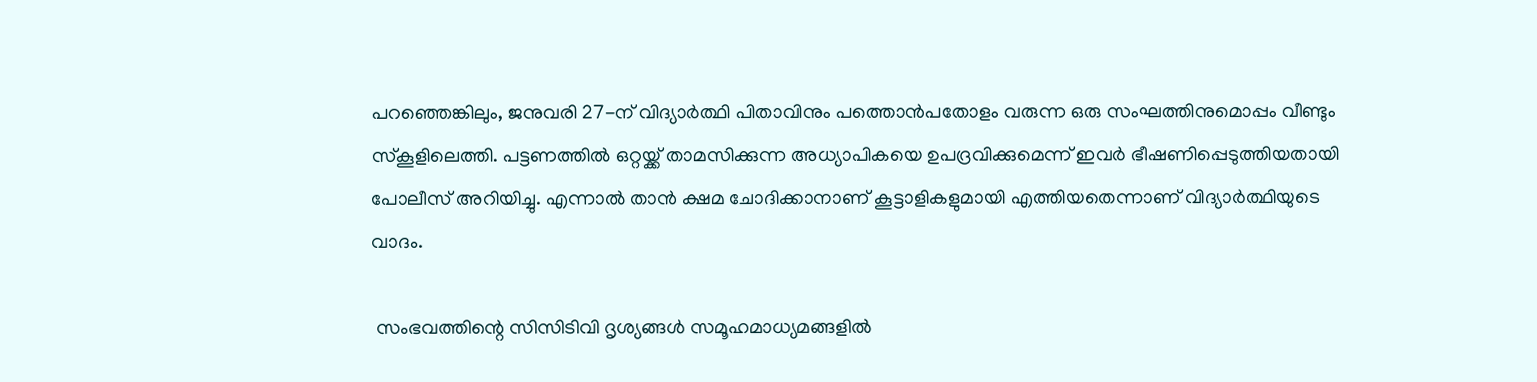പറഞ്ഞെങ്കിലും, ജനുവരി 27-ന് വിദ്യാർത്ഥി പിതാവിനും പത്തൊൻപതോളം വരുന്ന ഒരു സംഘത്തിനുമൊപ്പം വീണ്ടും സ്‌കൂളിലെത്തി. പട്ടണത്തിൽ ഒറ്റയ്ക്ക് താമസിക്കുന്ന അധ്യാപികയെ ഉപദ്രവിക്കുമെന്ന് ഇവർ ഭീഷണിപ്പെടുത്തിയതായി പോലീസ് അറിയിച്ചു. എന്നാൽ താൻ ക്ഷമ ചോദിക്കാനാണ് കൂട്ടാളികളുമായി എത്തിയതെന്നാണ് വിദ്യാർത്ഥിയുടെ വാദം.

 സംഭവത്തിന്റെ സിസിടിവി ദൃശ്യങ്ങൾ സമൂഹമാധ്യമങ്ങളിൽ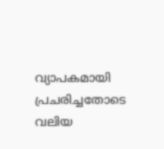വ്യാപകമായി പ്രചരിച്ചതോടെ വലിയ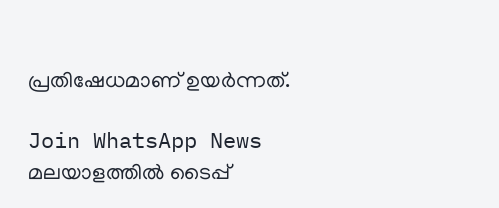പ്രതിഷേധമാണ് ഉയർന്നത്.

Join WhatsApp News
മലയാളത്തില്‍ ടൈപ്പ്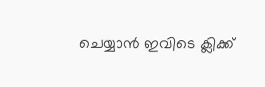ചെയ്യാന്‍ ഇവിടെ ക്ലിക്ക്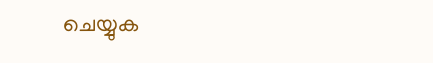ചെയ്യുക